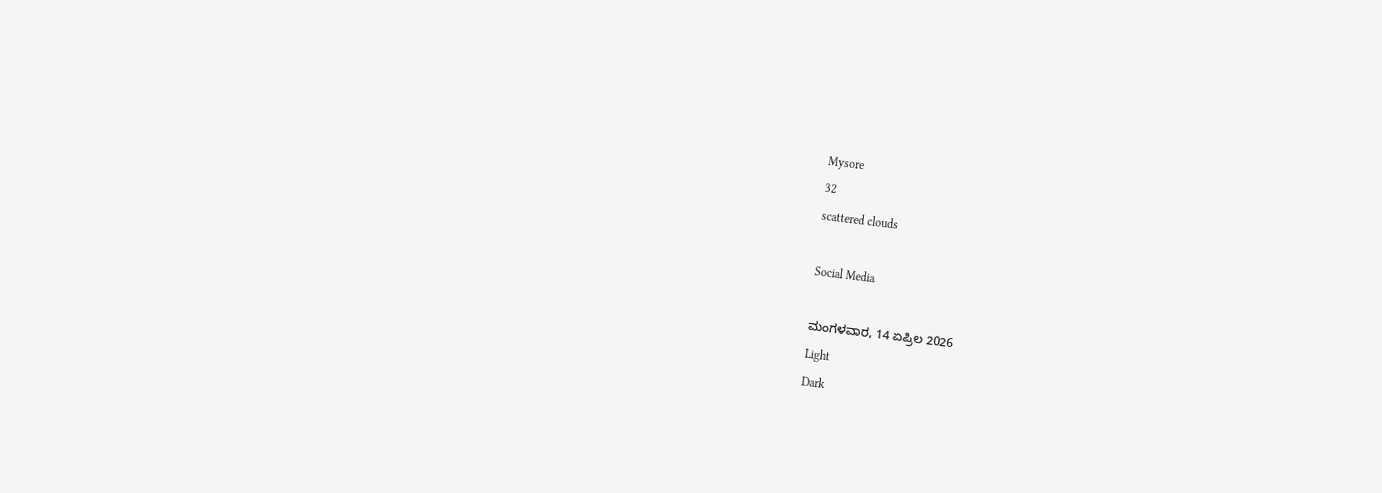Mysore
32
scattered clouds

Social Media

ಮಂಗಳವಾರ, 14 ಏಪ್ರಿಲ 2026
Light
Dark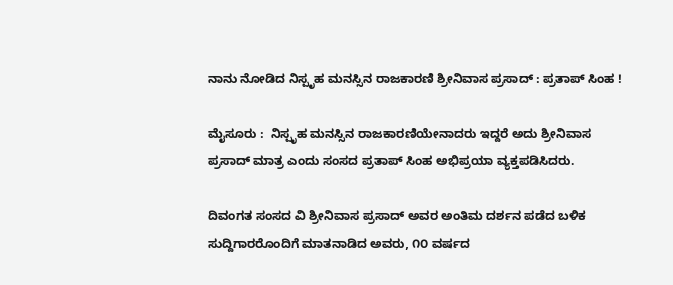ನಾನು ನೋಡಿದ ನಿಸ್ಪೃಹ ಮನಸ್ಸಿನ ರಾಜಕಾರಣಿ ಶ್ರೀನಿವಾಸ ಪ್ರಸಾದ್‌ : ಪ್ರತಾಪ್‌ ಸಿಂಹ !

ಮೈಸೂರು :  ನಿಸ್ಪೃಹ ಮನಸ್ಸಿನ ರಾಜಕಾರಣಿಯೇನಾದರು ಇದ್ದರೆ ಅದು ಶ್ರೀನಿವಾಸ ಪ್ರಸಾದ್‌ ಮಾತ್ರ ಎಂದು ಸಂಸದ ಪ್ರತಾಪ್‌ ಸಿಂಹ ಅಭಿಪ್ರಯಾ ವ್ಯಕ್ತಪಡಿಸಿದರು.

ದಿವಂಗತ ಸಂಸದ ವಿ ಶ್ರೀನಿವಾಸ ಪ್ರಸಾದ್‌ ಅವರ ಅಂತಿಮ ದರ್ಶನ ಪಡೆದ ಬಳಿಕ ಸುದ್ದಿಗಾರರೊಂದಿಗೆ ಮಾತನಾಡಿದ ಅವರು, ೧೦ ವರ್ಷದ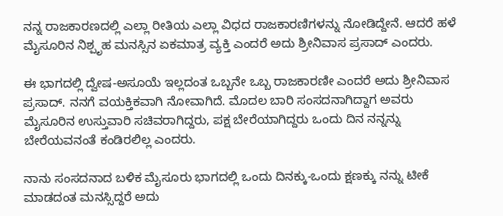ನನ್ನ ರಾಜಕಾರಣದಲ್ಲಿ ಎಲ್ಲಾ ರೀತಿಯ ಎಲ್ಲಾ ವಿಧದ ರಾಜಕಾರಣಿಗಳನ್ನು ನೋಡಿದ್ದೇನೆ. ಆದರೆ ಹಳೆ ಮೈಸೂರಿನ ನಿಶ್ಪೃಹ ಮನಸ್ಸಿನ ಏಕಮಾತ್ರ ವ್ಯಕ್ತಿ ಎಂದರೆ ಅದು ಶ್ರೀನಿವಾಸ ಪ್ರಸಾದ್‌ ಎಂದರು.

ಈ ಭಾಗದಲ್ಲಿ ದ್ವೇಷ-ಅಸೂಯೆ ಇಲ್ಲದಂತ ಒಬ್ಬನೇ ಒಬ್ಬ ರಾಜಕಾರಣೀ ಎಂದರೆ ಅದು ಶ್ರೀನಿವಾಸ ಪ್ರಸಾದ್‌. ನನಗೆ ವಯಕ್ತಿಕವಾಗಿ ನೋವಾಗಿದೆ. ಮೊದಲ ಬಾರಿ ಸಂಸದನಾಗಿದ್ದಾಗ ಅವರು ಮೈಸೂರಿನ ಉಸ್ತುವಾರಿ ಸಚಿವರಾಗಿದ್ದರು, ಪಕ್ಷ ಬೇರೆಯಾಗಿದ್ದರು ಒಂದು ದಿನ ನನ್ನನ್ನು ಬೇರೆಯವನಂತೆ ಕಂಡಿರಲಿಲ್ಲ ಎಂದರು.

ನಾನು ಸಂಸದನಾದ ಬಳಿಕ ಮೈಸೂರು ಭಾಗದಲ್ಲಿ ಒಂದು ದಿನಕ್ಕು-ಒಂದು ಕ್ಷಣಕ್ಕು ನನ್ನು ಟೀಕೆ ಮಾಡದಂತ ಮನಸ್ಸಿದ್ದರೆ ಅದು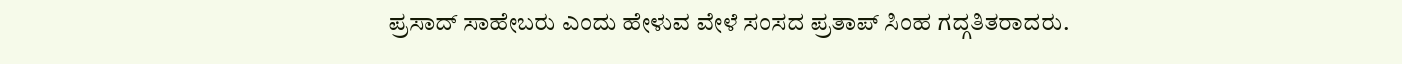ಪ್ರಸಾದ್‌ ಸಾಹೇಬರು ಎಂದು ಹೇಳುವ ವೇಳೆ ಸಂಸದ ಪ್ರತಾಪ್‌ ಸಿಂಹ ಗದ್ಗತಿತರಾದರು.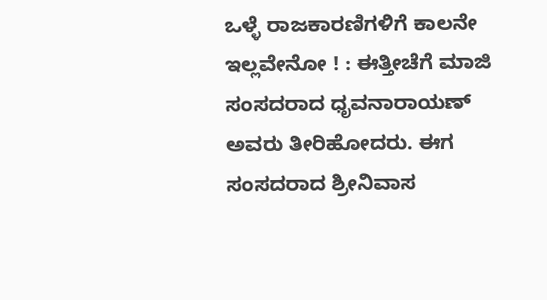ಒಳ್ಳೆ ರಾಜಕಾರಣಿಗಳಿಗೆ ಕಾಲನೇ ಇಲ್ಲವೇನೋ ! : ಈತ್ತೀಚೆಗೆ ಮಾಜಿ ಸಂಸದರಾದ ಧೃವನಾರಾಯಣ್‌ ಅವರು ತೀರಿಹೋದರು. ಈಗ ಸಂಸದರಾದ ಶ್ರೀನಿವಾಸ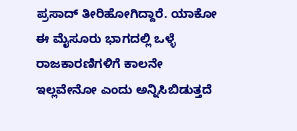ಪ್ರಸಾದ್‌ ತೀರಿಹೋಗಿದ್ದಾರೆ. ಯಾಕೋ ಈ ಮೈಸೂರು ಭಾಗದಲ್ಲಿ ಒಳ್ಳೆ ರಾಜಕಾರಣಿಗಳಿಗೆ ಕಾಲನೇ ಇಲ್ಲವೇನೋ ಎಂದು ಅನ್ನಿಸಿಬಿಡುತ್ತದೆ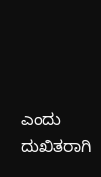ಎಂದು ದುಖಿತರಾಗಿ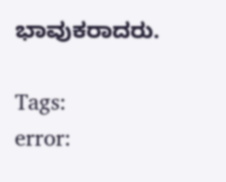ಭಾವುಕರಾದರು.

Tags:
error: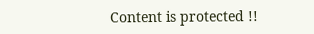Content is protected !!